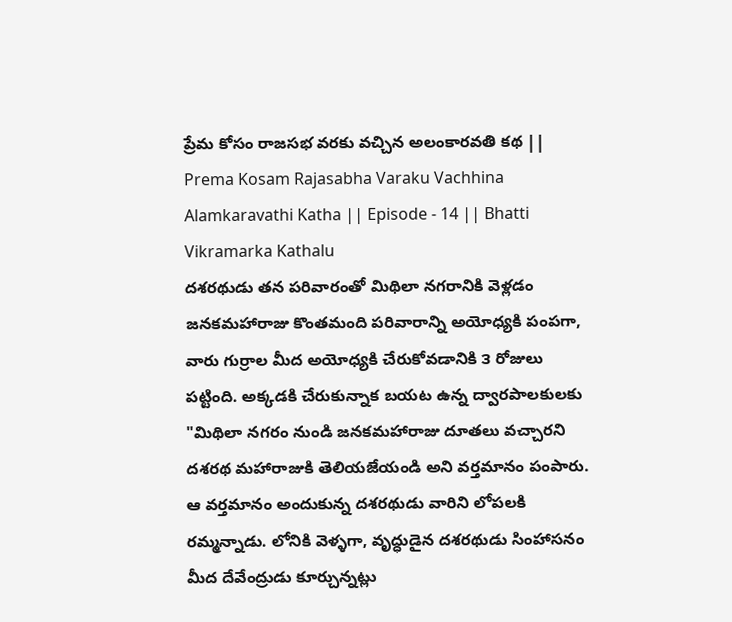ప్రేమ కోసం రాజసభ వరకు వచ్చిన అలంకారవతి కథ || Prema Kosam Rajasabha Varaku Vachhina Alamkaravathi Katha || Episode - 14 || Bhatti Vikramarka Kathalu
దశరథుడు తన పరివారంతో మిథిలా నగరానికి వెళ్లడం
జనకమహారాజు కొంతమంది పరివారాన్ని అయోధ్యకి పంపగా, వారు గుర్రాల మీద అయోధ్యకి చేరుకోవడానికి ౩ రోజులు పట్టింది. అక్కడకి చేరుకున్నాక బయట ఉన్న ద్వారపాలకులకు "మిథిలా నగరం నుండి జనకమహారాజు దూతలు వచ్చారని దశరథ మహారాజుకి తెలియజేయండి అని వర్తమానం పంపారు. ఆ వర్తమానం అందుకున్న దశరథుడు వారిని లోపలకి రమ్మన్నాడు. లోనికి వెళ్ళగా, వృద్ధుడైన దశరథుడు సింహాసనం మీద దేవేంద్రుడు కూర్చున్నట్లు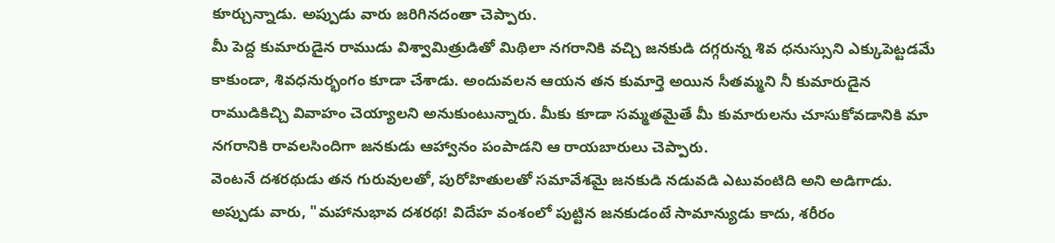కూర్చున్నాడు. అప్పుడు వారు జరిగినదంతా చెప్పారు.
మీ పెద్ద కుమారుడైన రాముడు విశ్వామిత్రుడితో మిథిలా నగరానికి వచ్చి జనకుడి దగ్గరున్న శివ ధనుస్సుని ఎక్కుపెట్టడమే కాకుండా, శివధనుర్భంగం కూడా చేశాడు. అందువలన ఆయన తన కుమార్తె అయిన సీతమ్మని నీ కుమారుడైన రాముడికిచ్చి వివాహం చెయ్యాలని అనుకుంటున్నారు. మీకు కూడా సమ్మతమైతే మీ కుమారులను చూసుకోవడానికి మా నగరానికి రావలసిందిగా జనకుడు ఆహ్వానం పంపాడని ఆ రాయబారులు చెప్పారు.
వెంటనే దశరథుడు తన గురువులతో, పురోహితులతో సమావేశమై జనకుడి నడువడి ఎటువంటిది అని అడిగాడు. అప్పుడు వారు, "మహానుభావ దశరథ! విదేహ వంశంలో పుట్టిన జనకుడంటే సామాన్యుడు కాదు, శరీరం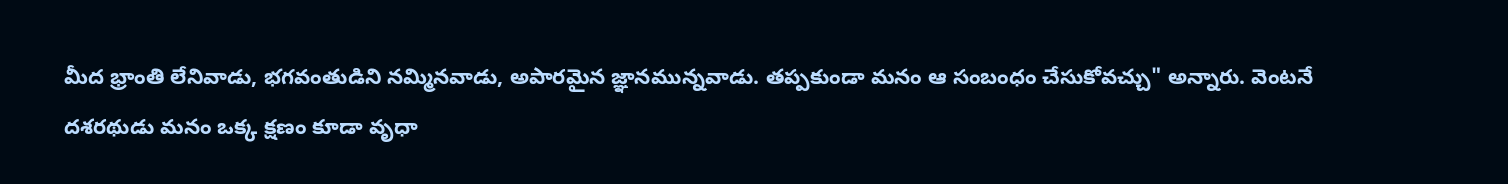మీద భ్రాంతి లేనివాడు, భగవంతుడిని నమ్మినవాడు, అపారమైన జ్ఞానమున్నవాడు. తప్పకుండా మనం ఆ సంబంధం చేసుకోవచ్చు" అన్నారు. వెంటనే
దశరథుడు మనం ఒక్క క్షణం కూడా వృధా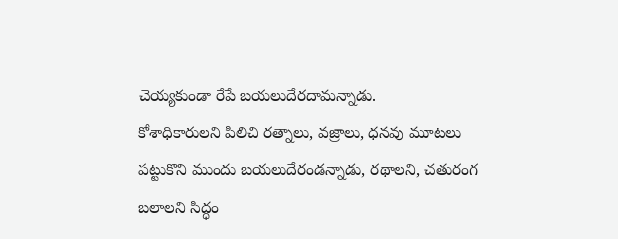చెయ్యకుండా రేపే బయలుదేరదామన్నాడు.
కోశాధికారులని పిలిచి రత్నాలు, వజ్రాలు, ధనవు మూటలు పట్టుకొని ముందు బయలుదేరండన్నాడు, రథాలని, చతురంగ బలాలని సిద్ధం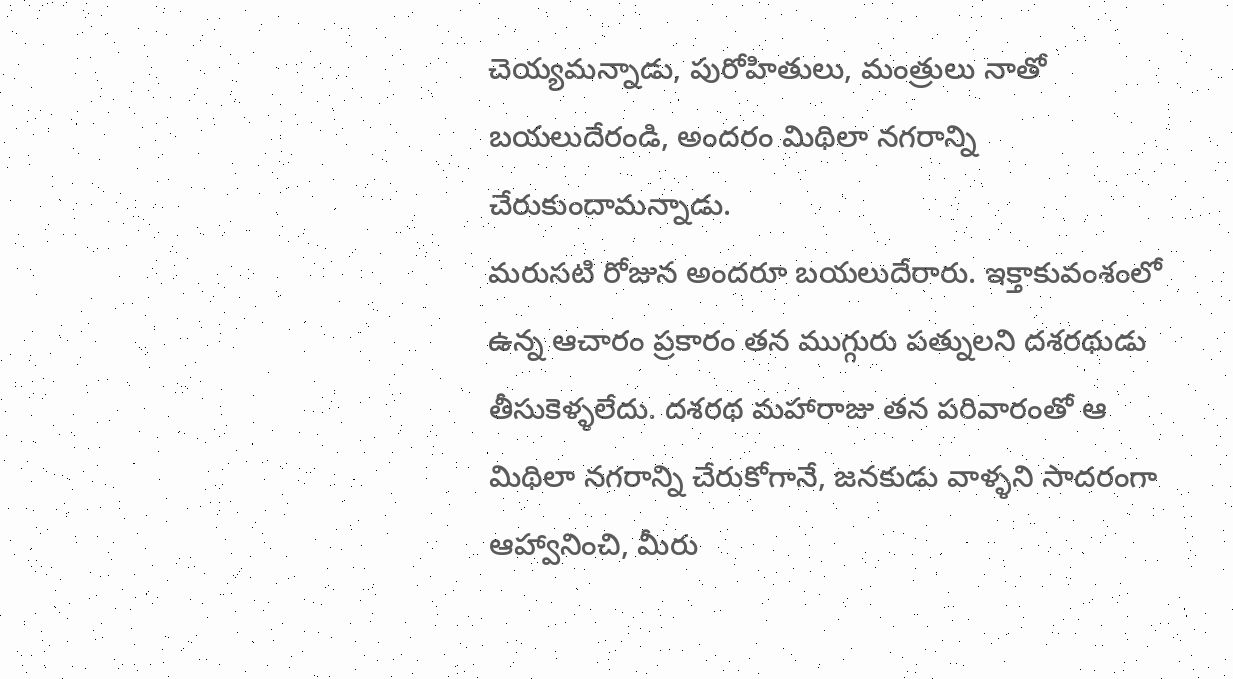చెయ్యమన్నాడు, పురోహితులు, మంత్రులు నాతో బయలుదేరండి, అందరం మిథిలా నగరాన్ని
చేరుకుందామన్నాడు.
మరుసటి రోజున అందరూ బయలుదేరారు. ఇక్తాకువంశంలో ఉన్న ఆచారం ప్రకారం తన ముగ్గురు పత్నులని దశరథుడు తీసుకెళ్ళలేదు. దశరథ మహారాజు తన పరివారంతో ఆ మిథిలా నగరాన్ని చేరుకోగానే, జనకుడు వాళ్ళని సాదరంగా ఆహ్వానించి, మీరు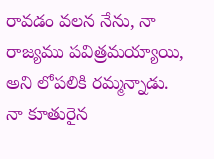రావడం వలన నేను, నా రాజ్యము పవిత్రమయ్యాయి, అని లోపలికి రమ్మన్నాడు.
నా కూతురైన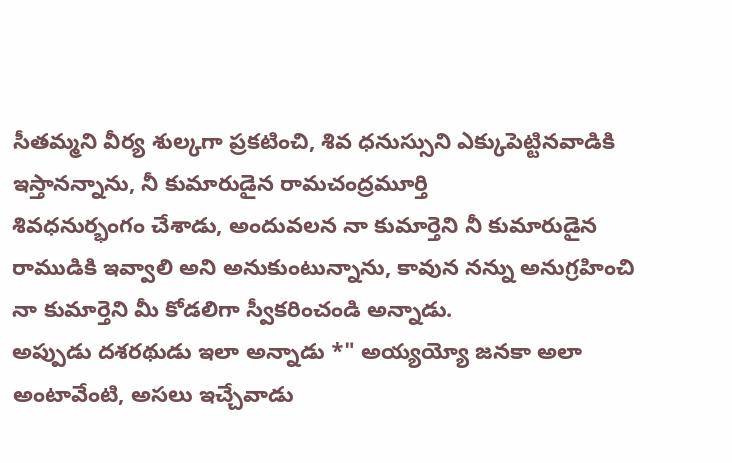సీతమ్మని వీర్య శుల్కగా ప్రకటించి, శివ ధనుస్సుని ఎక్కుపెట్టినవాడికి ఇస్తానన్నాను, నీ కుమారుడైన రామచంద్రమూర్తి
శివధనుర్భంగం చేశాడు, అందువలన నా కుమార్తెని నీ కుమారుడైన రాముడికి ఇవ్వాలి అని అనుకుంటున్నాను, కావున నన్ను అనుగ్రహించి నా కుమార్తెని మీ కోడలిగా స్వీకరించండి అన్నాడు.
అప్పుడు దశరథుడు ఇలా అన్నాడు *" అయ్యయ్యో జనకా అలా అంటావేంటి, అసలు ఇచ్చేవాడు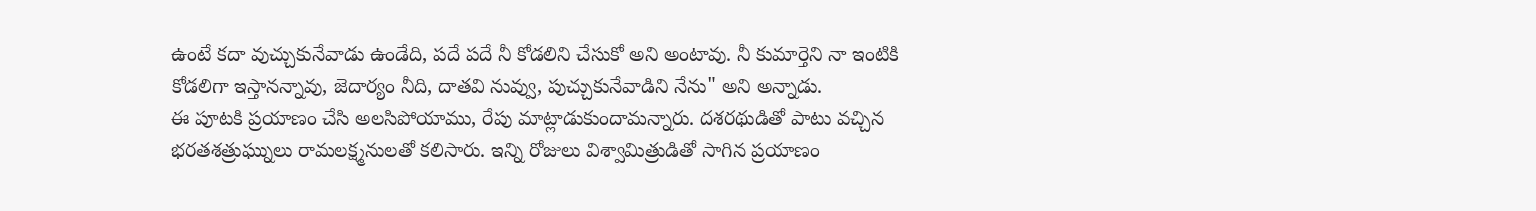ఉంటే కదా వుచ్చుకునేవాడు ఉండేది, పదే పదే నీ కోడలిని చేసుకో అని అంటావు. నీ కుమార్తెని నా ఇంటికి కోడలిగా ఇస్తానన్నావు, జెదార్యం నీది, దాతవి నువ్వు, పుచ్చుకునేవాడిని నేను" అని అన్నాడు.
ఈ పూటకి ప్రయాణం చేసి అలసిపోయాము, రేపు మాట్లాడుకుందామన్నారు. దశరథుడితో పాటు వచ్చిన భరతశత్రుఘ్నులు రామలక్ష్మనులతో కలిసారు. ఇన్ని రోజులు విశ్వామిత్రుడితో సాగిన ప్రయాణం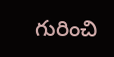గురించి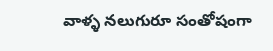వాళ్ళ నలుగురూ సంతోషంగా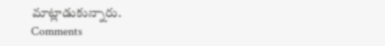మాట్లాడుకున్నారు.
Comments